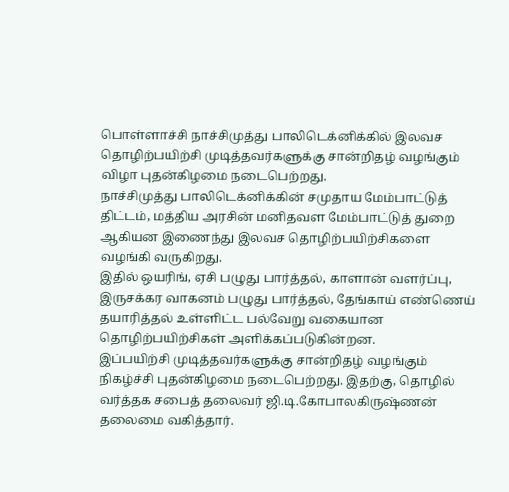பொள்ளாச்சி நாச்சிமுத்து பாலிடெக்னிக்கில் இலவச தொழிற்பயிற்சி முடித்தவர்களுக்கு சான்றிதழ் வழங்கும் விழா புதன்கிழமை நடைபெற்றது.
நாச்சிமுத்து பாலிடெக்னிக்கின் சமுதாய மேம்பாட்டுத் திட்டம், மத்திய அரசின் மனிதவள மேம்பாட்டுத் துறை ஆகியன இணைந்து இலவச தொழிற்பயிற்சிகளை வழங்கி வருகிறது.
இதில் ஒயரிங், ஏசி பழுது பார்த்தல், காளான் வளர்ப்பு, இருசக்கர வாகனம் பழுது பார்த்தல், தேங்காய் எண்ணெய் தயாரித்தல் உள்ளிட்ட பல்வேறு வகையான தொழிற்பயிற்சிகள் அளிக்கப்படுகின்றன.
இப்பயிற்சி முடித்தவர்களுக்கு சான்றிதழ் வழங்கும் நிகழ்ச்சி புதன்கிழமை நடைபெற்றது. இதற்கு, தொழில் வர்த்தக சபைத் தலைவர் ஜி.டி.கோபாலகிருஷ்ணன் தலைமை வகித்தார்.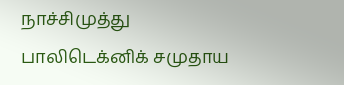நாச்சிமுத்து பாலிடெக்னிக் சமுதாய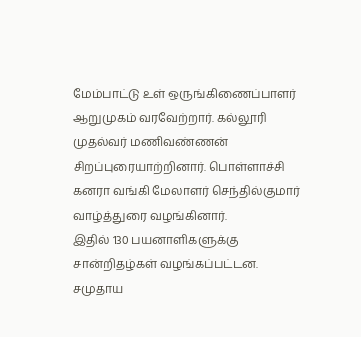மேம்பாட்டு உள் ஒருங்கிணைப்பாளர் ஆறுமுகம் வரவேற்றார். கல்லூரி முதல்வர் மணிவண்ணன் சிறப்புரையாற்றினார். பொள்ளாச்சி கனரா வங்கி மேலாளர் செந்தில்குமார் வாழ்த்துரை வழங்கினார்.
இதில் 130 பயனாளிகளுக்கு சான்றிதழ்கள் வழங்கப்பட்டன. சமுதாய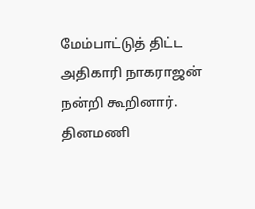மேம்பாட்டுத் திட்ட அதிகாரி நாகராஜன் நன்றி கூறினார்.
தினமணி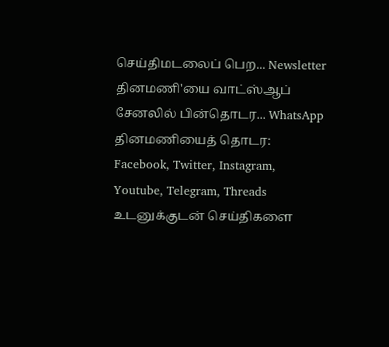செய்திமடலைப் பெற... Newsletter
தினமணி'யை வாட்ஸ்ஆப் சேனலில் பின்தொடர... WhatsApp
தினமணியைத் தொடர: Facebook, Twitter, Instagram, Youtube, Telegram, Threads
உடனுக்குடன் செய்திகளை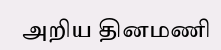அறிய தினமணி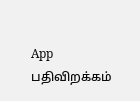App பதிவிறக்கம்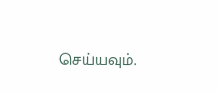செய்யவும்.